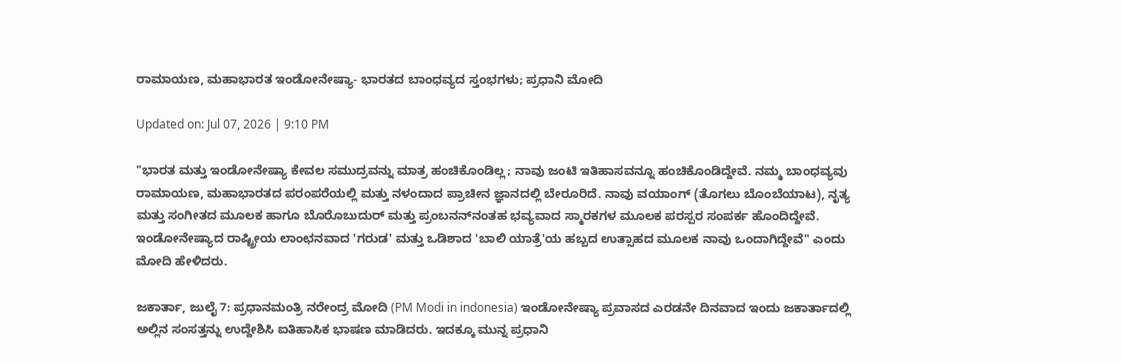ರಾಮಾಯಣ, ಮಹಾಭಾರತ ಇಂಡೋನೇಷ್ಯಾ- ಭಾರತದ ಬಾಂಧವ್ಯದ ಸ್ತಂಭಗಳು; ಪ್ರಧಾನಿ ಮೋದಿ

Updated on: Jul 07, 2026 | 9:10 PM

"ಭಾರತ ಮತ್ತು ಇಂಡೋನೇಷ್ಯಾ ಕೇವಲ ಸಮುದ್ರವನ್ನು ಮಾತ್ರ ಹಂಚಿಕೊಂಡಿಲ್ಲ; ನಾವು ಜಂಟಿ ಇತಿಹಾಸವನ್ನೂ ಹಂಚಿಕೊಂಡಿದ್ದೇವೆ. ನಮ್ಮ ಬಾಂಧವ್ಯವು ರಾಮಾಯಣ, ಮಹಾಭಾರತದ ಪರಂಪರೆಯಲ್ಲಿ ಮತ್ತು ನಳಂದಾದ ಪ್ರಾಚೀನ ಜ್ಞಾನದಲ್ಲಿ ಬೇರೂರಿದೆ. ನಾವು ವಯಾಂಗ್ (ತೊಗಲು ಬೊಂಬೆಯಾಟ), ನೃತ್ಯ ಮತ್ತು ಸಂಗೀತದ ಮೂಲಕ ಹಾಗೂ ಬೊರೊಬುದುರ್ ಮತ್ತು ಪ್ರಂಬನನ್‌ನಂತಹ ಭವ್ಯವಾದ ಸ್ಮಾರಕಗಳ ಮೂಲಕ ಪರಸ್ಪರ ಸಂಪರ್ಕ ಹೊಂದಿದ್ದೇವೆ. ಇಂಡೋನೇಷ್ಯಾದ ರಾಷ್ಟ್ರೀಯ ಲಾಂಛನವಾದ 'ಗರುಡ' ಮತ್ತು ಒಡಿಶಾದ 'ಬಾಲಿ ಯಾತ್ರೆ'ಯ ಹಬ್ಬದ ಉತ್ಸಾಹದ ಮೂಲಕ ನಾವು ಒಂದಾಗಿದ್ದೇವೆ" ಎಂದು ಮೋದಿ ಹೇಳಿದರು.

ಜಕಾರ್ತಾ, ಜುಲೈ 7: ಪ್ರಧಾನಮಂತ್ರಿ ನರೇಂದ್ರ ಮೋದಿ (PM Modi in indonesia) ಇಂಡೋನೇಷ್ಯಾ ಪ್ರವಾಸದ ಎರಡನೇ ದಿನವಾದ ಇಂದು ಜಕಾರ್ತಾದಲ್ಲಿ ಅಲ್ಲಿನ ಸಂಸತ್ತನ್ನು ಉದ್ದೇಶಿಸಿ ಐತಿಹಾಸಿಕ ಭಾಷಣ ಮಾಡಿದರು. ಇದಕ್ಕೂ ಮುನ್ನ ಪ್ರಧಾನಿ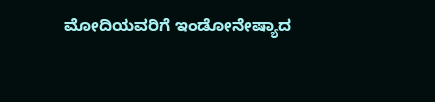ಮೋದಿಯವರಿಗೆ ಇಂಡೋನೇಷ್ಯಾದ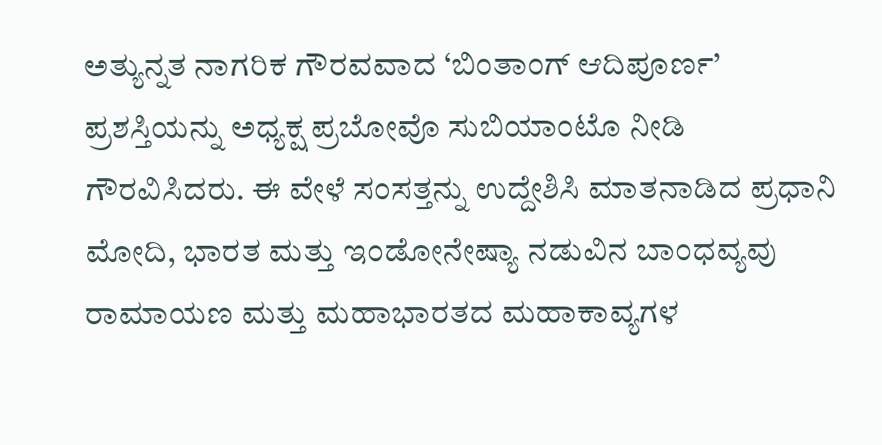ಅತ್ಯುನ್ನತ ನಾಗರಿಕ ಗೌರವವಾದ ‘ಬಿಂತಾಂಗ್ ಆದಿಪೂರ್ಣ’ ಪ್ರಶಸ್ತಿಯನ್ನು ಅಧ್ಯಕ್ಷ ಪ್ರಬೋವೊ ಸುಬಿಯಾಂಟೊ ನೀಡಿ ಗೌರವಿಸಿದರು. ಈ ವೇಳೆ ಸಂಸತ್ತನ್ನು ಉದ್ದೇಶಿಸಿ ಮಾತನಾಡಿದ ಪ್ರಧಾನಿ ಮೋದಿ, ಭಾರತ ಮತ್ತು ಇಂಡೋನೇಷ್ಯಾ ನಡುವಿನ ಬಾಂಧವ್ಯವು ರಾಮಾಯಣ ಮತ್ತು ಮಹಾಭಾರತದ ಮಹಾಕಾವ್ಯಗಳ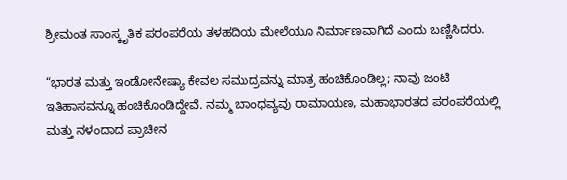ಶ್ರೀಮಂತ ಸಾಂಸ್ಕೃತಿಕ ಪರಂಪರೆಯ ತಳಹದಿಯ ಮೇಲೆಯೂ ನಿರ್ಮಾಣವಾಗಿದೆ ಎಂದು ಬಣ್ಣಿಸಿದರು.

“ಭಾರತ ಮತ್ತು ಇಂಡೋನೇಷ್ಯಾ ಕೇವಲ ಸಮುದ್ರವನ್ನು ಮಾತ್ರ ಹಂಚಿಕೊಂಡಿಲ್ಲ; ನಾವು ಜಂಟಿ ಇತಿಹಾಸವನ್ನೂ ಹಂಚಿಕೊಂಡಿದ್ದೇವೆ. ನಮ್ಮ ಬಾಂಧವ್ಯವು ರಾಮಾಯಣ, ಮಹಾಭಾರತದ ಪರಂಪರೆಯಲ್ಲಿ ಮತ್ತು ನಳಂದಾದ ಪ್ರಾಚೀನ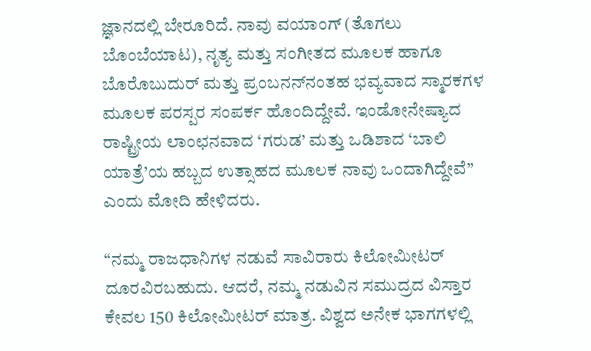ಜ್ಞಾನದಲ್ಲಿ ಬೇರೂರಿದೆ. ನಾವು ವಯಾಂಗ್ (ತೊಗಲು ಬೊಂಬೆಯಾಟ), ನೃತ್ಯ ಮತ್ತು ಸಂಗೀತದ ಮೂಲಕ ಹಾಗೂ ಬೊರೊಬುದುರ್ ಮತ್ತು ಪ್ರಂಬನನ್‌ನಂತಹ ಭವ್ಯವಾದ ಸ್ಮಾರಕಗಳ ಮೂಲಕ ಪರಸ್ಪರ ಸಂಪರ್ಕ ಹೊಂದಿದ್ದೇವೆ. ಇಂಡೋನೇಷ್ಯಾದ ರಾಷ್ಟ್ರೀಯ ಲಾಂಛನವಾದ ‘ಗರುಡ’ ಮತ್ತು ಒಡಿಶಾದ ‘ಬಾಲಿ ಯಾತ್ರೆ’ಯ ಹಬ್ಬದ ಉತ್ಸಾಹದ ಮೂಲಕ ನಾವು ಒಂದಾಗಿದ್ದೇವೆ” ಎಂದು ಮೋದಿ ಹೇಳಿದರು.

“ನಮ್ಮ ರಾಜಧಾನಿಗಳ ನಡುವೆ ಸಾವಿರಾರು ಕಿಲೋಮೀಟರ್ ದೂರವಿರಬಹುದು. ಆದರೆ, ನಮ್ಮ ನಡುವಿನ ಸಮುದ್ರದ ವಿಸ್ತಾರ ಕೇವಲ 150 ಕಿಲೋಮೀಟರ್ ಮಾತ್ರ. ವಿಶ್ವದ ಅನೇಕ ಭಾಗಗಳಲ್ಲಿ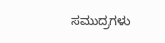ಸಮುದ್ರಗಳು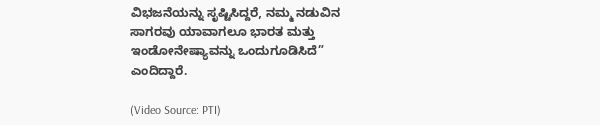ವಿಭಜನೆಯನ್ನು ಸೃಷ್ಟಿಸಿದ್ದರೆ, ನಮ್ಮ ನಡುವಿನ ಸಾಗರವು ಯಾವಾಗಲೂ ಭಾರತ ಮತ್ತು ಇಂಡೋನೇಷ್ಯಾವನ್ನು ಒಂದುಗೂಡಿಸಿದೆ” ಎಂದಿದ್ದಾರೆ.

(Video Source: PTI)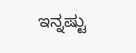ಇನ್ನಷ್ಟು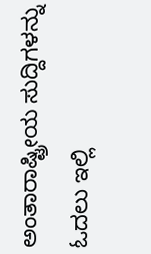ಅಂತಾರಾಷ್ಟ್ರೀಯ ಸುದ್ದಿಗಳನ್ನು ಓದಲು ಇಲ್ಲಿ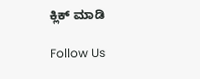ಕ್ಲಿಕ್ ಮಾಡಿ

Follow Us